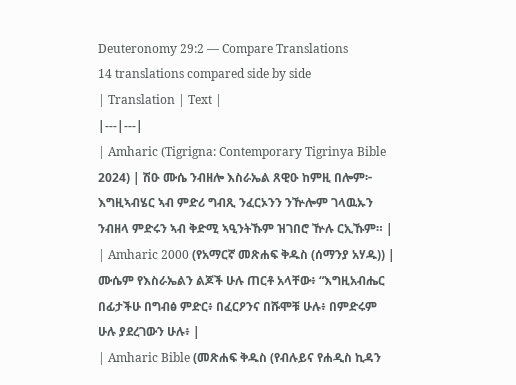Deuteronomy 29:2 — Compare Translations
14 translations compared side by side
| Translation | Text |
|---|---|
| Amharic (Tigrigna: Contemporary Tigrinya Bible 2024) | ሽዑ ሙሴ ንብዘሎ እስራኤል ጸዊዑ ከምዚ በሎም፦ እግዚኣብሄር ኣብ ምድሪ ግብጺ ንፈርኦንን ንዅሎም ገላዉኡን ንብዘላ ምድሩን ኣብ ቅድሚ ኣዒንትኹም ዝገበሮ ዅሉ ርኢኹም። |
| Amharic 2000 (የአማርኛ መጽሐፍ ቅዱስ (ሰማንያ አሃዱ)) | ሙሴም የእስራኤልን ልጆች ሁሉ ጠርቶ አላቸው፥ “እግዚአብሔር በፊታችሁ በግብፅ ምድር፥ በፈርዖንና በሹሞቹ ሁሉ፥ በምድሩም ሁሉ ያደረገውን ሁሉ፥ |
| Amharic Bible (መጽሐፍ ቅዱስ (የብሉይና የሐዲስ ኪዳን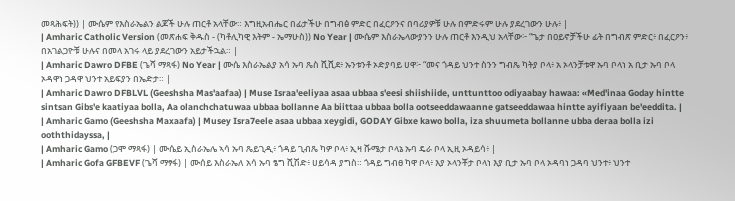መጻሕፍት)) | ሙሴም የእስራኤልን ልጆች ሁሉ ጠርቶ አላቸው። እግዚአብሔር በፊታችሁ በግብፅ ምድር በፈርዖንና በባሪያዎቹ ሁሉ በምድሩም ሁሉ ያደረገውን ሁሉ፥ |
| Amharic Catholic Version (መጽሐፍ ቅዱስ - (ካቶሊካዊ እትም - ኤማሁስ)) No Year | ሙሴም እስራኤላውያንን ሁሉ ጠርቶ እንዲህ አላቸው፦ “ጌታ በዐይኖቻችሁ ፊት በግብጽ ምድር፥ በፈርዖን፥ በአገልጋዮቹ ሁሉና በመላ አገሩ ላይ ያደረገውን አይታችኋል። |
| Amharic Dawro DFBE (ጌሻ ማጻፋ) No Year | ሙሴ እስራኤልያ አሳ ኡባ ጼስ ሺሺደ፥ ኡንቱንቶ ኦድያባይ ሀዋ፦ “መና ጎዳይ ህንተ ስንን ግብጼ ካትያ ቦላ፥ አ ኦላንቻቱዋ ኡባ ቦላነ አ ቢታ ኡባ ቦላ ኦዳዋነ ጋዳዋ ህንተ አይፍያን በኤድታ። |
| Amharic Dawro DFBLVL (Geeshsha Mas'aafaa) | Muse Israa'eeliyaa asaa ubbaa s'eesi shiishiide, unttunttoo odiyaabay hawaa: «Med'inaa Goday hintte sintsan Gibs'e kaatiyaa bolla, Aa olanchchatuwaa ubbaa bollanne Aa biittaa ubbaa bolla ootseeddawaanne gatseeddawaa hintte ayifiyaan be'eeddita. |
| Amharic Gamo (Geeshsha Maxaafa) | Musey Isra7eele asaa ubbaa xeygidi, GODAY Gibxe kawo bolla, iza shuumeta bollanne ubba deraa bolla izi ooththidayssa, |
| Amharic Gamo (ጋሞ ማጻፋ) | ሙሴይ ኢስራኤሌ ኣሳ ኡባ ጼይጊዲ፥ ጎዳይ ጊብጼ ካዎ ቦላ፥ ኢዛ ሹሜታ ቦላኔ ኡባ ዴራ ቦላ ኢዚ ኦዳይሳ፥ |
| Amharic Gofa GFBEVF (ጌሻ ማፃፋ) | ሙሰይ እስራኤለ አሳ ኡባ ፄግ ሺሽድ፥ ሀይሳዳ ያግስ። ጎዳይ ግብፀ ካዋ ቦላ፥ እያ ኦላንቾታ ቦላነ እያ ቢታ ኡባ ቦላ ኦዳባነ ጋዳባ ህንተ፥ ህንተ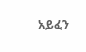አይፈን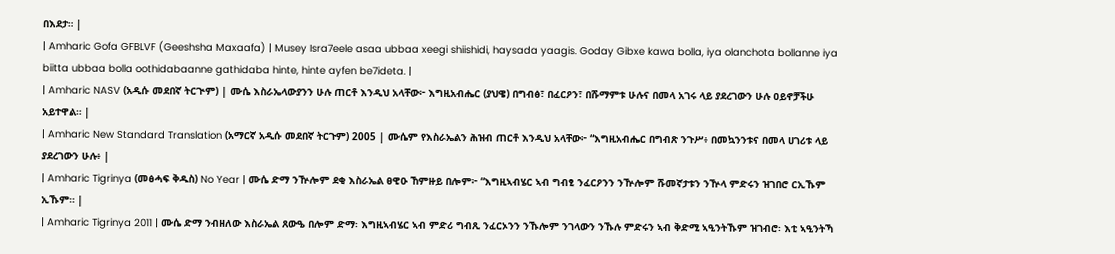በእደታ። |
| Amharic Gofa GFBLVF (Geeshsha Maxaafa) | Musey Isra7eele asaa ubbaa xeegi shiishidi, haysada yaagis. Goday Gibxe kawa bolla, iya olanchota bollanne iya biitta ubbaa bolla oothidabaanne gathidaba hinte, hinte ayfen be7ideta. |
| Amharic NASV (አዲሱ መደበኛ ትርጒም) | ሙሴ እስራኤላውያንን ሁሉ ጠርቶ እንዲህ አላቸው፦ እግዚአብሔር (ያህዌ) በግብፅ፣ በፈርዖን፣ በሹማምቱ ሁሉና በመላ አገሩ ላይ ያደረገውን ሁሉ ዐይኖቻችሁ አይተዋል። |
| Amharic New Standard Translation (አማርኛ አዲሱ መደበኛ ትርጉም) 2005 | ሙሴም የእስራኤልን ሕዝብ ጠርቶ እንዲህ አላቸው፦ “እግዚአብሔር በግብጽ ንጉሥ፥ በመኳንንቱና በመላ ሀገሪቱ ላይ ያደረገውን ሁሉ፥ |
| Amharic Tigrinya (መፅሓፍ ቅዱስ) No Year | ሙሴ ድማ ንዅሎም ደቂ እስራኤል ፀዊዑ ኸምዙይ በሎም፦ “እግዚኣብሄር ኣብ ግብፂ ንፈርዖንን ንዅሎም ሹመኛታቱን ንዅላ ምድሩን ዝገበሮ ርኢኹም ኢኹም። |
| Amharic Tigrinya 2011 | ሙሴ ድማ ንብዘለው እስራኤል ጸውዔ በሎም ድማ፡ እግዚኣብሄር ኣብ ምድሪ ግብጺ ንፈርኦንን ንኹሎም ንገላውን ንኹሉ ምድሩን ኣብ ቅድሚ ኣዒንትኹም ዝገብሮ፡ እቲ ኣዒንትኻ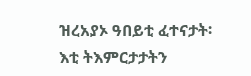ዝረአያኦ ዓበይቲ ፈተናታት፡ እቲ ትእምርታታትን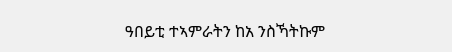ዓበይቲ ተኣምራትን ከአ ንስኻትኩም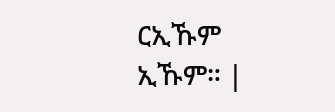ርኢኹም ኢኹም። |